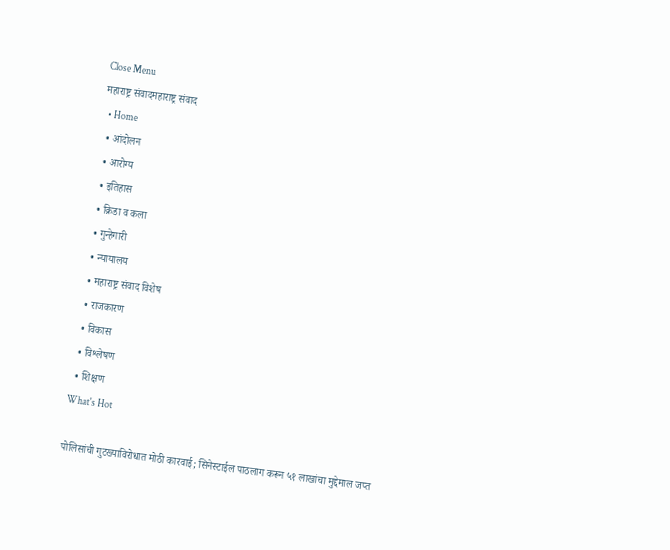Close Menu
महाराष्ट्र संवादमहाराष्ट्र संवाद
  • Home
  • आंदोलन
  • आरोग्य
  • इतिहास
  • क्रिडा व कला
  • गुन्हेगारी
  • न्यायालय
  • महाराष्ट्र संवाद विशेष
  • राजकारण
  • विकास
  • विश्लेषण
  • शिक्षण
What's Hot

पोलिसांची गुटख्याविरोधात मोठी कारवाई; सिनेस्टाईल पाठलाग करून ५१ लाखांचा मुद्देमाल जप्त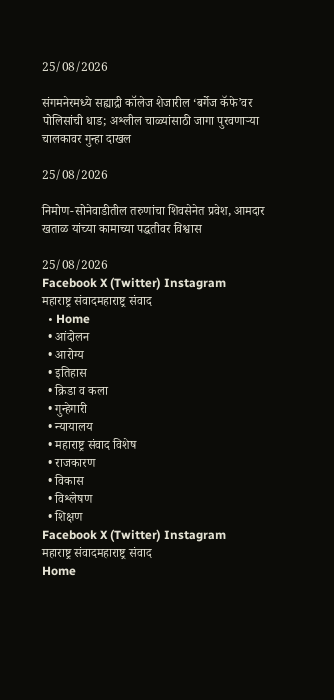25/08/2026

संगमनेरमध्ये सह्याद्री कॉलेज शेजारील ‘बर्गेज कॅफे’वर पोलिसांची धाड; अश्लील चाळ्यांसाठी जागा पुरवणाऱ्या चालकावर गुन्हा दाखल

25/08/2026

निमोण-सोनेवाडीतील तरुणांचा शिवसेनेत प्रवेश, आमदार खताळ यांच्या कामाच्या पद्धतीवर विश्वास

25/08/2026
Facebook X (Twitter) Instagram
महाराष्ट्र संवादमहाराष्ट्र संवाद
  • Home
  • आंदोलन
  • आरोग्य
  • इतिहास
  • क्रिडा व कला
  • गुन्हेगारी
  • न्यायालय
  • महाराष्ट्र संवाद विशेष
  • राजकारण
  • विकास
  • विश्लेषण
  • शिक्षण
Facebook X (Twitter) Instagram
महाराष्ट्र संवादमहाराष्ट्र संवाद
Home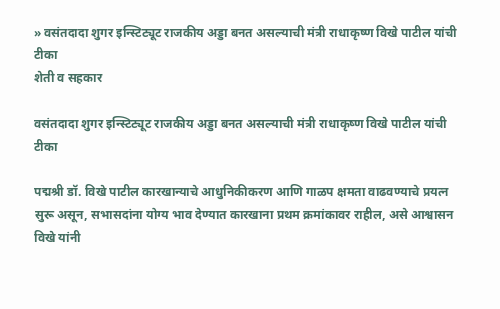» वसंतदादा शुगर इन्स्टिट्यूट राजकीय अड्डा बनत असल्याची मंत्री राधाकृष्ण विखे पाटील यांची टीका
शेती व सहकार

वसंतदादा शुगर इन्स्टिट्यूट राजकीय अड्डा बनत असल्याची मंत्री राधाकृष्ण विखे पाटील यांची टीका

पद्मश्री डॉ. विखे पाटील कारखान्याचे आधुनिकीकरण आणि गाळप क्षमता वाढवण्याचे प्रयत्न सुरू असून, सभासदांना योग्य भाव देण्यात कारखाना प्रथम क्रमांकावर राहील, असे आश्वासन विखे यांनी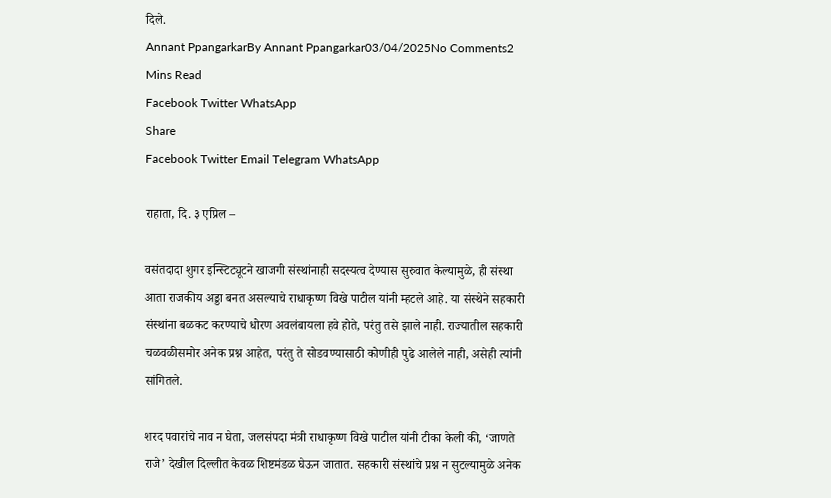दिले.
Annant PpangarkarBy Annant Ppangarkar03/04/2025No Comments2 Mins Read
Facebook Twitter WhatsApp
Share
Facebook Twitter Email Telegram WhatsApp

राहाता, दि. ३ एप्रिल –

वसंतदादा शुगर इन्स्टिट्यूटने खाजगी संस्थांनाही सदस्यत्व देण्यास सुरुवात केल्यामुळे, ही संस्था आता राजकीय अड्डा बनत असल्याचे राधाकृष्ण विखे पाटील यांनी म्हटले आहे. या संस्थेने सहकारी संस्थांना बळकट करण्याचे धोरण अवलंबायला हवे होते, परंतु तसे झाले नाही. राज्यातील सहकारी चळवळीसमोर अनेक प्रश्न आहेत, परंतु ते सोडवण्यासाठी कोणीही पुढे आलेले नाही, असेही त्यांनी सांगितले.

शरद पवारांचे नाव न घेता, जलसंपदा मंत्री राधाकृष्ण विखे पाटील यांनी टीका केली की, ‘जाणते राजे’ देखील दिल्लीत केवळ शिष्टमंडळ घेऊन जातात. सहकारी संस्थांचे प्रश्न न सुटल्यामुळे अनेक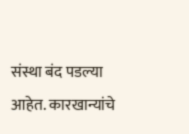संस्था बंद पडल्या आहेत. कारखान्यांचे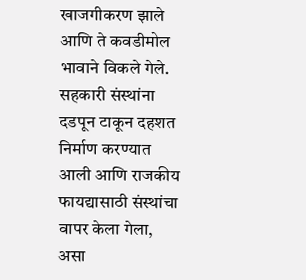खाजगीकरण झाले आणि ते कवडीमोल भावाने विकले गेले. सहकारी संस्थांना दडपून टाकून दहशत निर्माण करण्यात आली आणि राजकीय फायद्यासाठी संस्थांचा वापर केला गेला, असा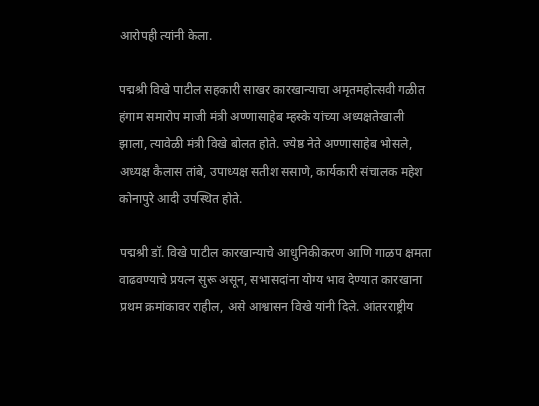आरोपही त्यांनी केला.

पद्मश्री विखे पाटील सहकारी साखर कारखान्याचा अमृतमहोत्सवी गळीत हंगाम समारोप माजी मंत्री अण्णासाहेब म्हस्के यांच्या अध्यक्षतेखाली झाला, त्यावेळी मंत्री विखे बोलत होते. ज्येष्ठ नेते अण्णासाहेब भोसले, अध्यक्ष कैलास तांबे, उपाध्यक्ष सतीश ससाणे, कार्यकारी संचालक महेश कोनापुरे आदी उपस्थित होते.

पद्मश्री डॉ. विखे पाटील कारखान्याचे आधुनिकीकरण आणि गाळप क्षमता वाढवण्याचे प्रयत्न सुरू असून, सभासदांना योग्य भाव देण्यात कारखाना प्रथम क्रमांकावर राहील, असे आश्वासन विखे यांनी दिले. आंतरराष्ट्रीय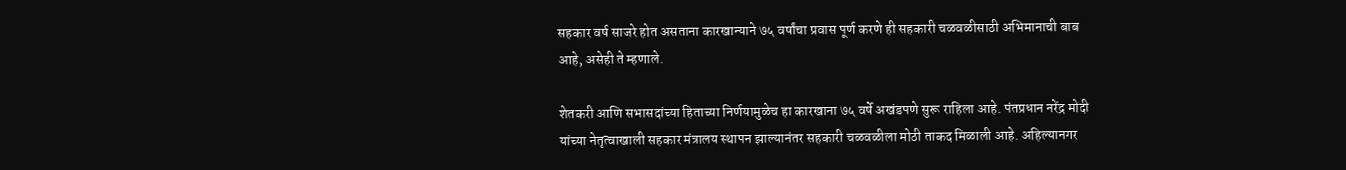सहकार वर्ष साजरे होत असताना कारखान्याने ७५ वर्षांचा प्रवास पूर्ण करणे ही सहकारी चळवळीसाठी अभिमानाची बाब आहे, असेही ते म्हणाले.

शेतकरी आणि सभासदांच्या हिताच्या निर्णयामुळेच हा कारखाना ७५ वर्षे अखंडपणे सुरू राहिला आहे. पंतप्रधान नरेंद्र मोदी यांच्या नेतृत्वाखाली सहकार मंत्रालय स्थापन झाल्यानंतर सहकारी चळवळीला मोठी ताकद मिळाली आहे. अहिल्यानगर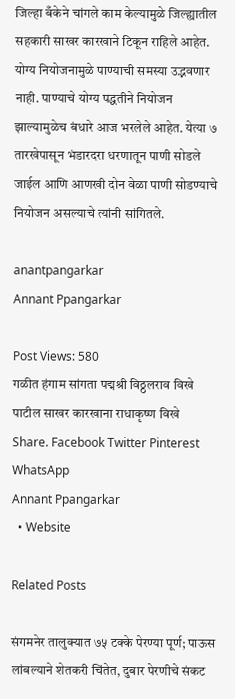जिल्हा बँकेने चांगले काम केल्यामुळे जिल्ह्यातील सहकारी साखर कारखाने टिकून राहिले आहेत. योग्य नियोजनामुळे पाण्याची समस्या उद्भवणार नाही. पाण्याचे योग्य पद्धतीने नियोजन झाल्यामुळेच बंधारे आज भरलेले आहेत. येत्या ७ तारखेपासून भंडारदरा धरणातून पाणी सोडले जाईल आणि आणखी दोन वेळा पाणी सोडण्याचे नियोजन असल्याचे त्यांनी सांगितले.

anantpangarkar
Annant Ppangarkar

Post Views: 580
गळीत हंगाम सांगता पद्मश्री विठ्ठलराव विखे पाटील साखर कारखाना राधाकृष्ण विखे
Share. Facebook Twitter Pinterest WhatsApp
Annant Ppangarkar
  • Website

Related Posts

संगमनेर तालुक्यात ७५ टक्के पेरण्या पूर्ण; पाऊस लांबल्याने शेतकरी चिंतेत, दुबार पेरणीचे संकट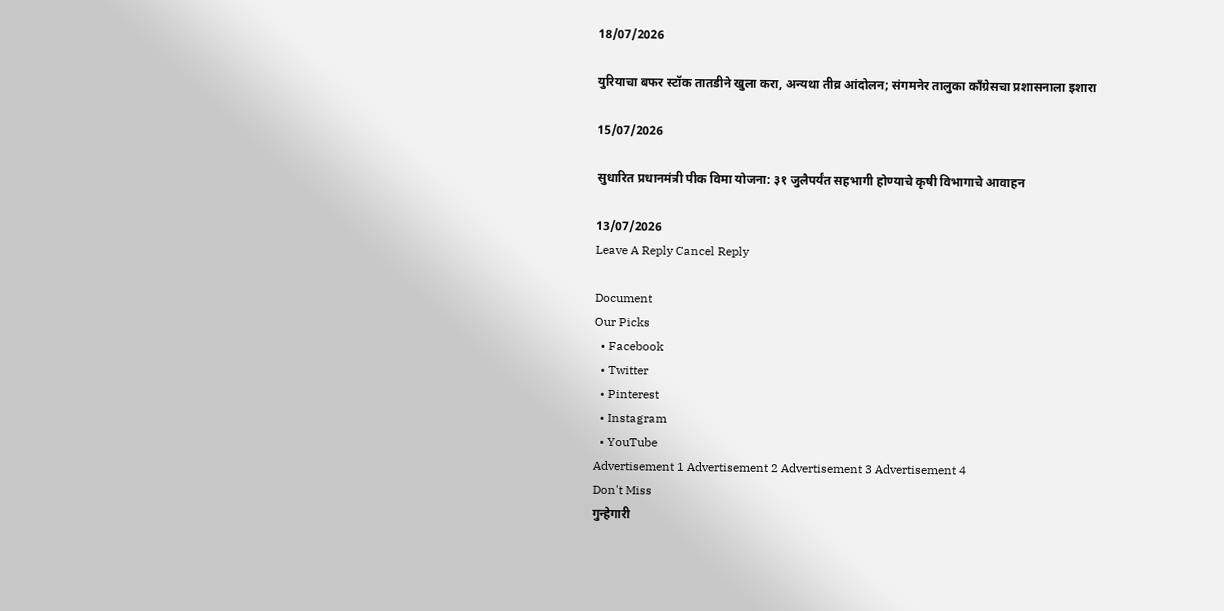18/07/2026

युरियाचा बफर स्टॉक तातडीने खुला करा, अन्यथा तीव्र आंदोलन; संगमनेर तालुका काँग्रेसचा प्रशासनाला इशारा

15/07/2026

सुधारित प्रधानमंत्री पीक विमा योजना: ३१ जुलैपर्यंत सहभागी होण्याचे कृषी विभागाचे आवाहन

13/07/2026
Leave A Reply Cancel Reply

Document
Our Picks
  • Facebook
  • Twitter
  • Pinterest
  • Instagram
  • YouTube
Advertisement 1 Advertisement 2 Advertisement 3 Advertisement 4
Don't Miss
गुन्हेगारी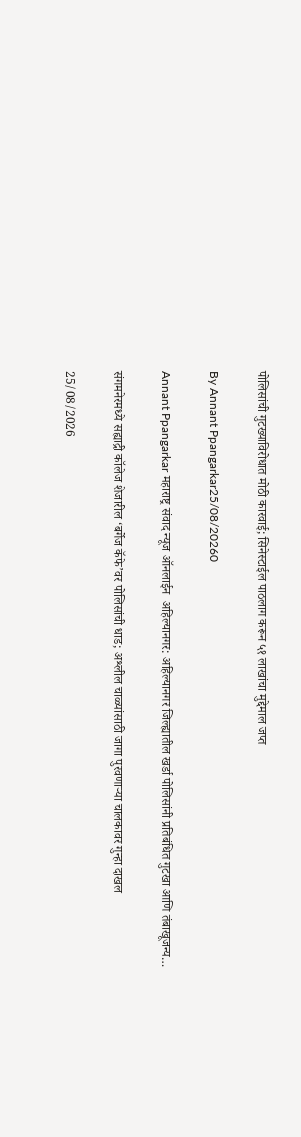पोलिसांची गुटख्याविरोधात मोठी कारवाई; सिनेस्टाईल पाठलाग करून ५१ लाखांचा मुद्देमाल जप्त

By Annant Ppangarkar25/08/20260

Annant Ppangarkar महाराष्ट्र संवाद न्यूज ऑनलाईन  अहिल्यानगर: अहिल्यानगर जिल्ह्यातील खर्डा पोलिसांनी प्रतिबंधित गुटखा आणि तंबाखूजन्य…

संगमनेरमध्ये सह्याद्री कॉलेज शेजारील ‘बर्गेज कॅफे’वर पोलिसांची धाड; अश्लील चाळ्यांसाठी जागा पुरवणाऱ्या चालकावर गुन्हा दाखल

25/08/2026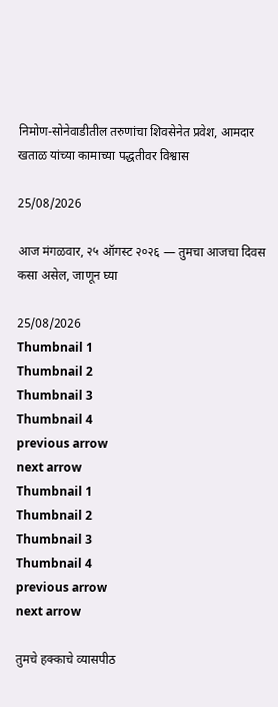निमोण-सोनेवाडीतील तरुणांचा शिवसेनेत प्रवेश, आमदार खताळ यांच्या कामाच्या पद्धतीवर विश्वास

25/08/2026

आज मंगळवार, २५ ऑगस्ट २०२६ — तुमचा आजचा दिवस कसा असेल, जाणून घ्या

25/08/2026
Thumbnail 1
Thumbnail 2
Thumbnail 3
Thumbnail 4
previous arrow
next arrow
Thumbnail 1
Thumbnail 2
Thumbnail 3
Thumbnail 4
previous arrow
next arrow

तुमचे हक्काचे व्यासपीठ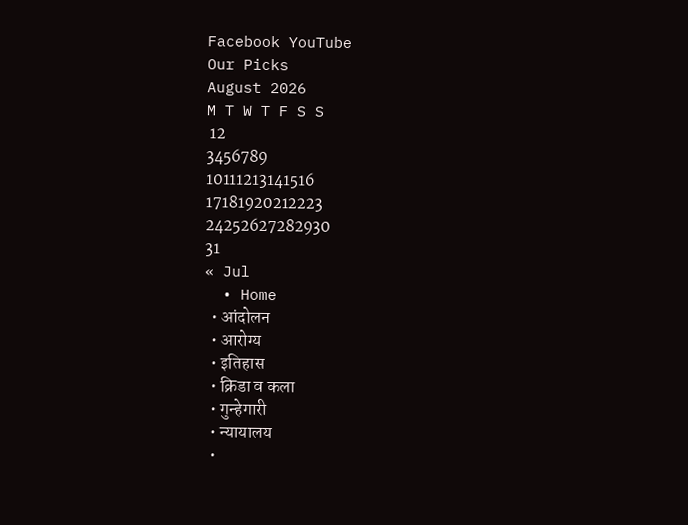Facebook YouTube
Our Picks
August 2026
M T W T F S S
 12
3456789
10111213141516
17181920212223
24252627282930
31
« Jul
  • Home
  • आंदोलन
  • आरोग्य
  • इतिहास
  • क्रिडा व कला
  • गुन्हेगारी
  • न्यायालय
  •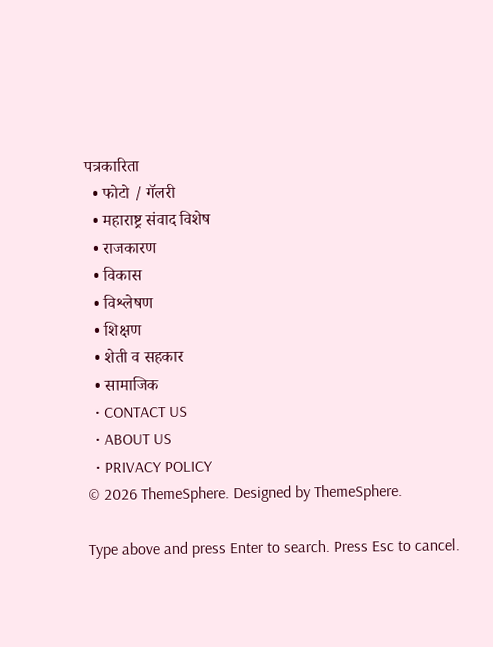पत्रकारिता
  • फोटो / गॅलरी
  • महाराष्ट्र संवाद विशेष
  • राजकारण
  • विकास
  • विश्लेषण
  • शिक्षण
  • शेती व सहकार
  • सामाजिक
  • CONTACT US
  • ABOUT US
  • PRIVACY POLICY
© 2026 ThemeSphere. Designed by ThemeSphere.

Type above and press Enter to search. Press Esc to cancel.